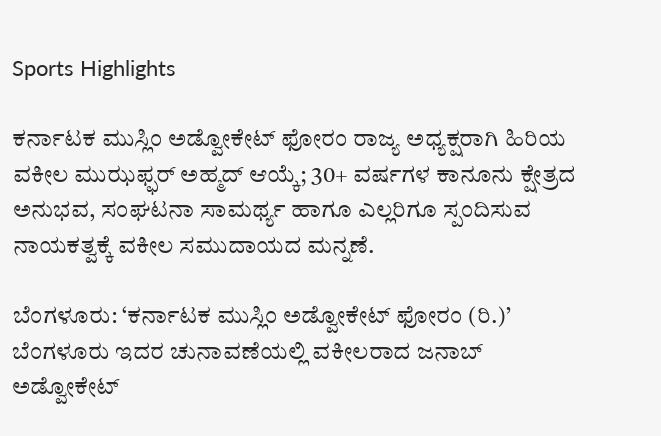Sports Highlights

ಕರ್ನಾಟಕ ಮುಸ್ಲಿಂ ಅಡ್ವೋಕೇಟ್ ಫೋರಂ ರಾಜ್ಯ ಅಧ್ಯಕ್ಷರಾಗಿ ಹಿರಿಯ ವಕೀಲ ಮುಝಫ್ಫರ್ ಅಹ್ಮದ್ ಆಯ್ಕೆ; 30+ ವರ್ಷಗಳ ಕಾನೂನು ಕ್ಷೇತ್ರದ ಅನುಭವ, ಸಂಘಟನಾ ಸಾಮರ್ಥ್ಯ ಹಾಗೂ ಎಲ್ಲರಿಗೂ ಸ್ಪಂದಿಸುವ ನಾಯಕತ್ವಕ್ಕೆ ವಕೀಲ ಸಮುದಾಯದ ಮನ್ನಣೆ.

ಬೆಂಗಳೂರು: ‘ಕರ್ನಾಟಕ ಮುಸ್ಲಿಂ ಅಡ್ವೋಕೇಟ್ ಫೋರಂ (ರಿ.)’ ಬೆಂಗಳೂರು ಇದರ ಚುನಾವಣೆಯಲ್ಲಿ ವಕೀಲರಾದ ಜನಾಬ್ ಅಡ್ವೋಕೇಟ್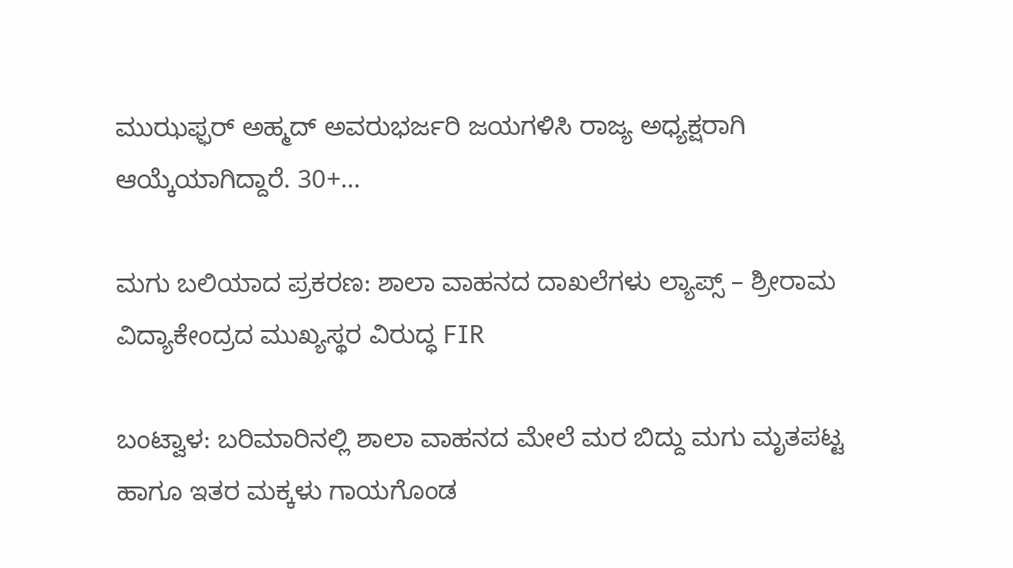ಮುಝಫ್ಫರ್ ಅಹ್ಮದ್ ಅವರುಭರ್ಜರಿ ಜಯಗಳಿಸಿ ರಾಜ್ಯ ಅಧ್ಯಕ್ಷರಾಗಿ ಆಯ್ಕೆಯಾಗಿದ್ದಾರೆ. 30+…

ಮಗು ಬಲಿಯಾದ ಪ್ರಕರಣ: ಶಾಲಾ ವಾಹನದ ದಾಖಲೆಗಳು ಲ್ಯಾಪ್ಸ್ – ಶ್ರೀರಾಮ ವಿದ್ಯಾಕೇಂದ್ರದ ಮುಖ್ಯಸ್ಥರ ವಿರುದ್ಧ FIR

ಬಂಟ್ವಾಳ: ಬರಿಮಾರಿನಲ್ಲಿ ಶಾಲಾ ವಾಹನದ ಮೇಲೆ ಮರ ಬಿದ್ದು ಮಗು ಮೃತಪಟ್ಟ ಹಾಗೂ ಇತರ ಮಕ್ಕಳು ಗಾಯಗೊಂಡ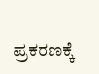ಪ್ರಕರಣಕ್ಕೆ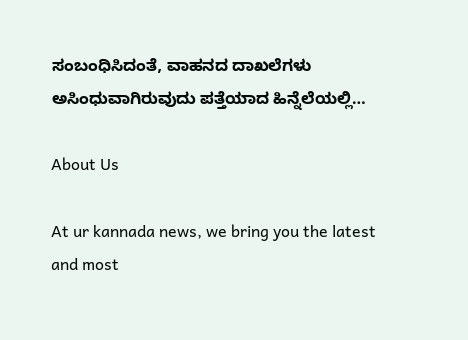ಸಂಬಂಧಿಸಿದಂತೆ, ವಾಹನದ ದಾಖಲೆಗಳು ಅಸಿಂಧುವಾಗಿರುವುದು ಪತ್ತೆಯಾದ ಹಿನ್ನೆಲೆಯಲ್ಲಿ…

About Us

At ur kannada news, we bring you the latest and most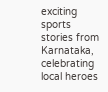exciting sports stories from Karnataka, celebrating local heroes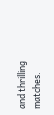and thrilling matches.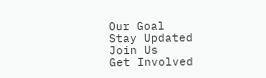Our Goal
Stay Updated
Join Us
Get Involved